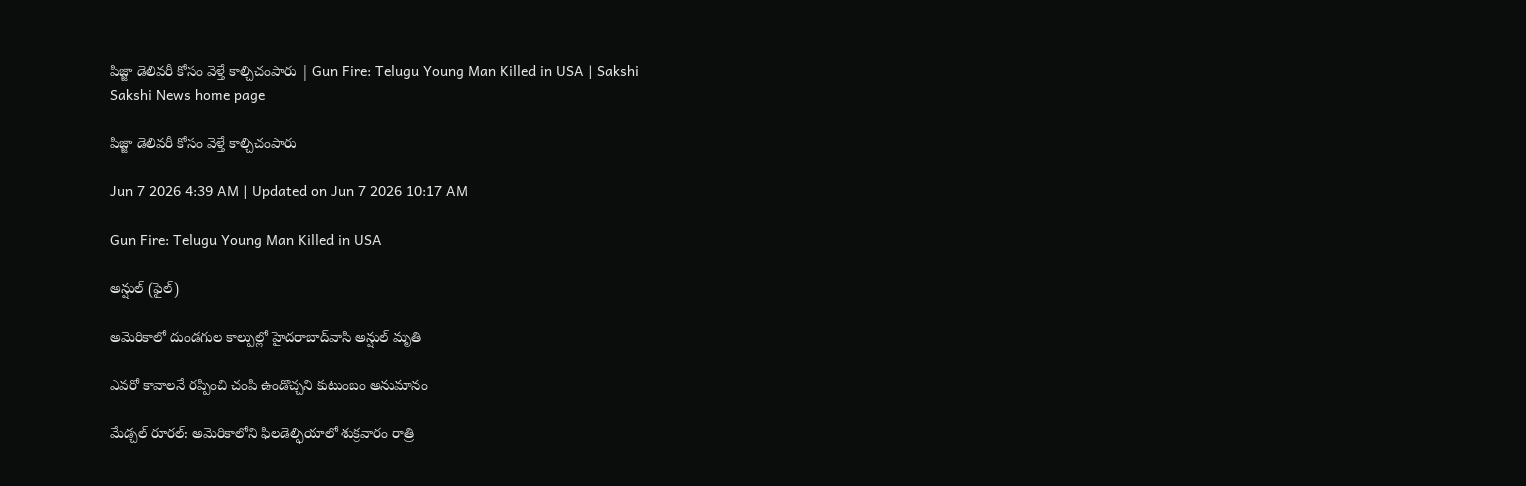పిజ్జా డెలివరీ కోసం వెళ్తే కాల్చిచంపారు | Gun Fire: Telugu Young Man Killed in USA | Sakshi
Sakshi News home page

పిజ్జా డెలివరీ కోసం వెళ్తే కాల్చిచంపారు

Jun 7 2026 4:39 AM | Updated on Jun 7 2026 10:17 AM

Gun Fire: Telugu Young Man Killed in USA

అన్షుల్‌ (ఫైల్‌)

అమెరికాలో దుండగుల కాల్పుల్లో హైదరాబాద్‌వాసి అన్షుల్‌ మృతి

ఎవరో కావాలనే రప్పించి చంపి ఉండొచ్చని కుటుంబం అనుమానం

మేడ్చల్‌ రూరల్‌: అమెరికాలోని ఫిలడెల్ఫియాలో శుక్రవారం రాత్రి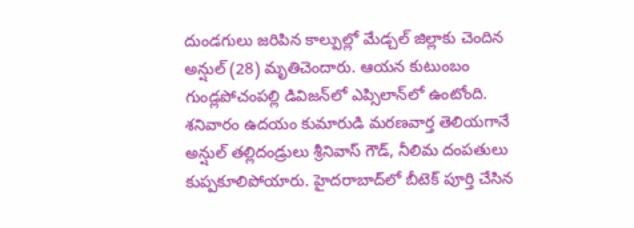దుండగులు జరిపిన కాల్పుల్లో మేడ్చల్‌ జిల్లాకు చెందిన అన్షుల్‌ (28) మృతిచెందారు. ఆయన కుటుంబం గుండ్లపోచంపల్లి డివిజన్‌లో ఎప్సిలాన్‌లో ఉంటోంది. శనివారం ఉదయం కుమారుడి మరణవార్త తెలియగానే అన్షుల్‌ తల్లిదండ్రులు శ్రీనివాస్‌ గౌడ్, నీలిమ దంపతులు కుప్పకూలిపోయారు. హైదరాబాద్‌లో బీటెక్‌ పూర్తి చేసిన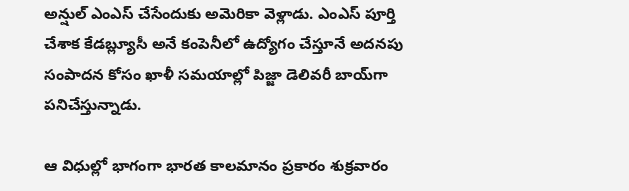అన్షుల్‌ ఎంఎస్‌ చేసేందుకు అమెరికా వెళ్లాడు. ఎంఎస్‌ పూర్తి చేశాక కేడబ్ల్యూసీ అనే కంపెనీలో ఉద్యోగం చేస్తూనే అదనపు సంపాదన కోసం ఖాళీ సమయాల్లో పిజ్జా డెలివరీ బాయ్‌గా పనిచేస్తున్నాడు.

ఆ విధుల్లో భాగంగా భారత కాలమానం ప్రకారం శుక్రవారం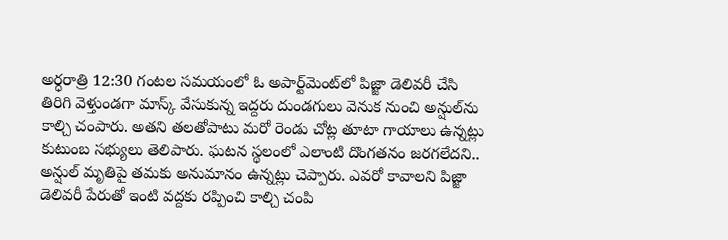అర్ధరాత్రి 12:30 గంటల సమయంలో ఓ అపార్ట్‌మెంట్‌లో పిజ్జా డెలివరీ చేసి తిరిగి వెళ్తుండగా మాస్క్‌ వేసుకున్న ఇద్దరు దుండగులు వెనుక నుంచి అన్షుల్‌ను కాల్చి చంపారు. అతని తలతోపాటు మరో రెండు చోట్ల తూటా గాయాలు ఉన్నట్లు కుటుంబ సభ్యులు తెలిపారు. ఘటన స్థలంలో ఎలాంటి దొంగతనం జరగలేదని.. అన్షుల్‌ మృతిపై తమకు అనుమానం ఉన్నట్లు చెప్పారు. ఎవరో కావాలని పిజ్జా డెలివరీ పేరుతో ఇంటి వద్దకు రప్పించి కాల్చి చంపి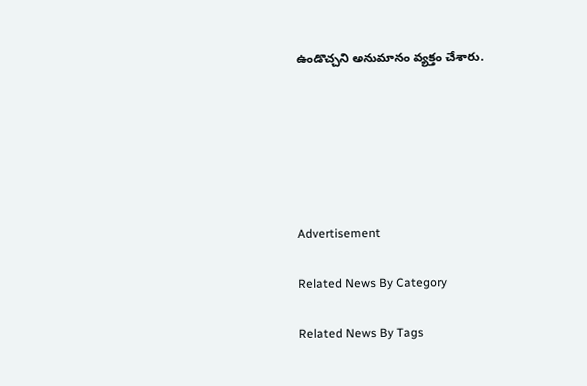ఉండొచ్చని అనుమానం వ్యక్తం చేశారు.






Advertisement

Related News By Category

Related News By Tags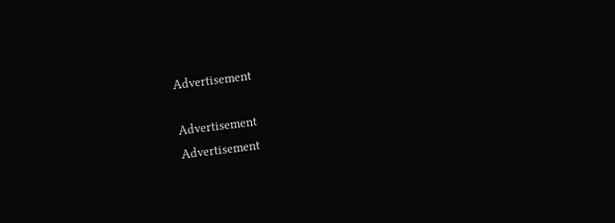Advertisement

Advertisement
Advertisement